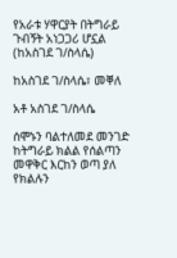የአራቱ ሃዋርያት በትግራይ ጉብኝት አነጋጋሪ ሆኗል (ከአስገደ ገ/ስላሴ)

ከአስገደ ገ/ስላሴ፣ መቐለ

አቶ አስገደ ገ/ስላሴ

ሰሞኑን ባልተለመደ መንገድ ከትግራይ ክልል የሰልጣን መዋቅር እርከን ወጣ ያለ የክልሉን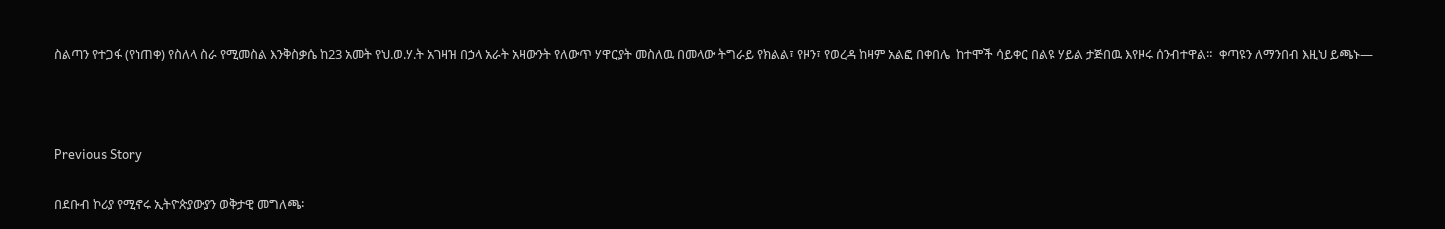ስልጣን የተጋፋ (የነጠቀ) የስለላ ስራ የሚመስል እንቅስቃሴ ከ23 አመት የህ.ወ.ሃ.ት አገዛዝ በኃላ አራት አዛውንት የለውጥ ሃዋርያት መስለዉ በመላው ትግራይ የክልል፣ የዞን፣ የወረዳ ከዛም አልፎ በቀበሌ  ከተሞች ሳይቀር በልዩ ሃይል ታጅበዉ እየዞሩ ሰንብተዋል።  ቀጣዩን ለማንበብ እዚህ ይጫኑ—



Previous Story

በደቡብ ኮሪያ የሚኖሩ ኢትዮጵያውያን ወቅታዊ መግለጫ፡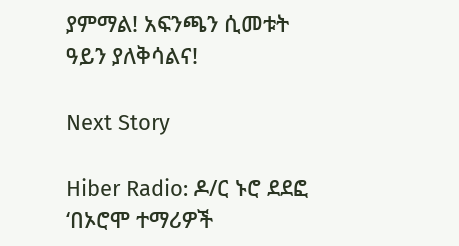ያምማል! አፍንጫን ሲመቱት ዓይን ያለቅሳልና!

Next Story

Hiber Radio: ዶ/ር ኑሮ ደደፎ ‘በኦሮሞ ተማሪዎች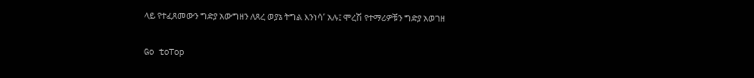ላይ የተፈጸመውን ግድያ አውግዘን ለጸረ ወያኔ ትግል እንነሳ’ አሉ፤ ሞረሽ የተማሪዎቹን ግድያ አወገዘ

Go toTop